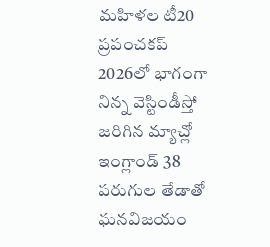మహిళల టీ20 ప్రపంచకప్ 2026లో భాగంగా నిన్న వెస్టిండీస్తో జరిగిన మ్యాచ్లో ఇంగ్లాండ్ 38 పరుగుల తేడాతో ఘనవిజయం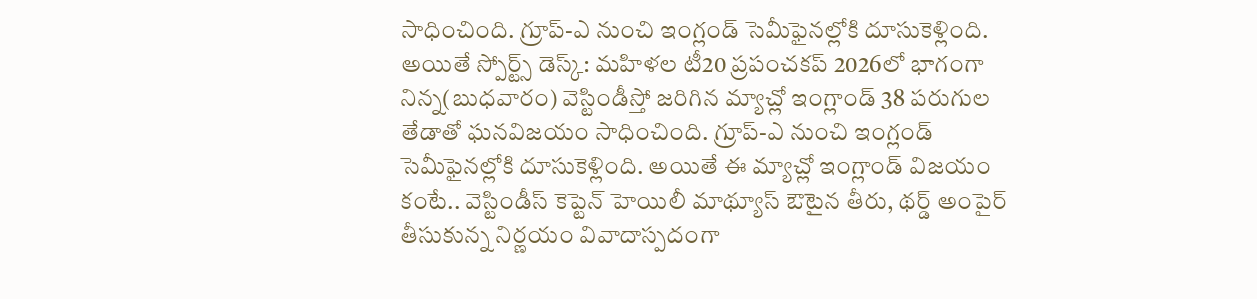సాధించింది. గ్రూప్-ఎ నుంచి ఇంగ్లండ్ సెమీఫైనల్లోకి దూసుకెళ్లింది. అయితే స్పోర్ట్స్ డెస్క్: మహిళల టీ20 ప్రపంచకప్ 2026లో భాగంగా నిన్న(బుధవారం) వెస్టిండీస్తో జరిగిన మ్యాచ్లో ఇంగ్లాండ్ 38 పరుగుల తేడాతో ఘనవిజయం సాధించింది. గ్రూప్-ఎ నుంచి ఇంగ్లండ్ సెమీఫైనల్లోకి దూసుకెళ్లింది. అయితే ఈ మ్యాచ్లో ఇంగ్లాండ్ విజయం కంటే.. వెస్టిండీస్ కెప్టెన్ హెయిలీ మాథ్యూస్ ఔటైన తీరు, థర్డ్ అంపైర్ తీసుకున్న నిర్ణయం వివాదాస్పదంగా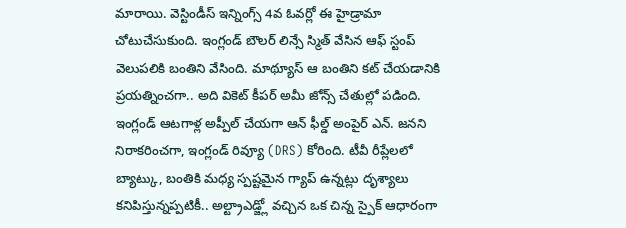మారాయి. వెస్టిండీస్ ఇన్నింగ్స్ 4వ ఓవర్లో ఈ హైడ్రామా చోటుచేసుకుంది. ఇంగ్లండ్ బౌలర్ లిన్సే స్మిత్ వేసిన ఆఫ్ స్టంప్ వెలుపలికి బంతిని వేసింది. మాథ్యూస్ ఆ బంతిని కట్ చేయడానికి ప్రయత్నించగా.. అది వికెట్ కీపర్ అమీ జోన్స్ చేతుల్లో పడింది. ఇంగ్లండ్ ఆటగాళ్ల అప్పీల్ చేయగా ఆన్ ఫీల్డ్ అంపైర్ ఎన్. జనని నిరాకరించగా, ఇంగ్లండ్ రివ్యూ (DRS) కోరింది. టీవీ రీప్లేలలో బ్యాట్కు, బంతికి మధ్య స్పష్టమైన గ్యాప్ ఉన్నట్లు దృశ్యాలు కనిపిస్తున్నప్పటికీ.. అల్ట్రాఎడ్జ్లో వచ్చిన ఒక చిన్న స్పైక్ ఆధారంగా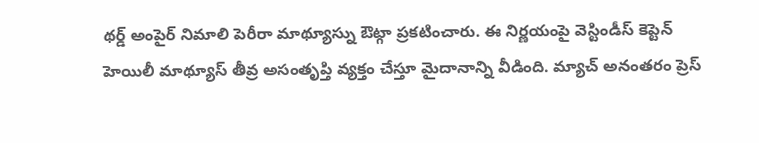థర్డ్ అంపైర్ నిమాలి పెరీరా మాథ్యూస్ను ఔట్గా ప్రకటించారు. ఈ నిర్ణయంపై వెస్టిండీస్ కెప్టెన్ హెయిలీ మాథ్యూస్ తీవ్ర అసంతృప్తి వ్యక్తం చేస్తూ మైదానాన్ని వీడింది. మ్యాచ్ అనంతరం ప్రెస్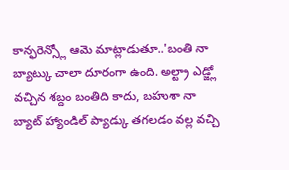కాన్ఫరెన్స్లో ఆమె మాట్లాడుతూ..'బంతి నా బ్యాట్కు చాలా దూరంగా ఉంది. అల్ట్రా ఎడ్జ్లో వచ్చిన శబ్దం బంతిది కాదు, బహుశా నా బ్యాట్ హ్యాండిల్ ప్యాడ్కు తగలడం వల్ల వచ్చి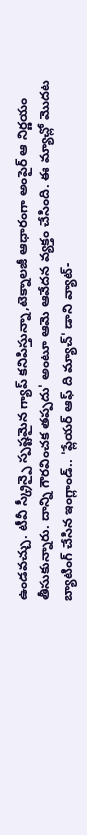ఉండవచ్చు. టీవీ స్క్రీన్పై స్పష్టమైన గ్యాప్ కనిపిస్తున్నా,టెక్నాలజీ ఆధారంగా అంపైర్ ఆ నిర్ణయం తీసుకున్నారు. దాన్ని గౌరవించక తప్పదు' అంటూ ఆమె ఆవేదన వ్యక్తం చేసింది. ఈ మ్యాచ్లో మొదట బ్యాటింగ్ చేసిన ఇంగ్లాండ్.. 'ప్లేయర్ ఆఫ్ ది మ్యాచ్' డాని వ్యాట్-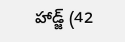హాడ్జ్ (42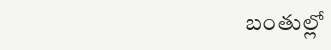బంతుల్లో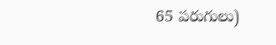65 పరుగులు)